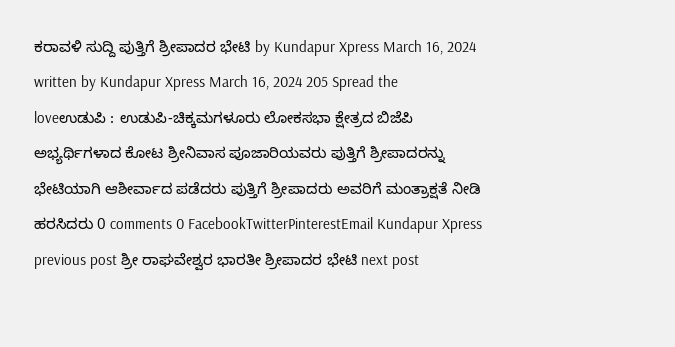ಕರಾವಳಿ ಸುದ್ದಿ ಪುತ್ತಿಗೆ ಶ್ರೀಪಾದರ ಭೇಟಿ by Kundapur Xpress March 16, 2024 written by Kundapur Xpress March 16, 2024 205 Spread the loveಉಡುಪಿ : ಉಡುಪಿ-ಚಿಕ್ಕಮಗಳೂರು ಲೋಕಸಭಾ ಕ್ಷೇತ್ರದ ಬಿಜೆಪಿ ಅಭ್ಯರ್ಥಿಗಳಾದ ಕೋಟ ಶ್ರೀನಿವಾಸ ಪೂಜಾರಿಯವರು ಪುತ್ತಿಗೆ ಶ್ರೀಪಾದರನ್ನು ಭೇಟಿಯಾಗಿ ಆಶೀರ್ವಾದ ಪಡೆದರು ಪುತ್ತಿಗೆ ಶ್ರೀಪಾದರು ಅವರಿಗೆ ಮಂತ್ರಾಕ್ಷತೆ ನೀಡಿ ಹರಸಿದರು 0 comments 0 FacebookTwitterPinterestEmail Kundapur Xpress previous post ಶ್ರೀ ರಾಘವೇಶ್ವರ ಭಾರತೀ ಶ್ರೀಪಾದರ ಭೇಟಿ next post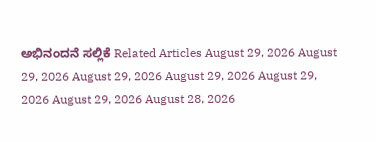ಅಭಿನಂದನೆ ಸಲ್ಲಿಕೆ Related Articles August 29, 2026 August 29, 2026 August 29, 2026 August 29, 2026 August 29, 2026 August 29, 2026 August 28, 2026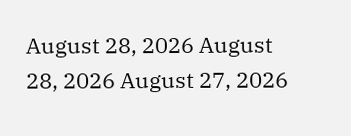August 28, 2026 August 28, 2026 August 27, 2026